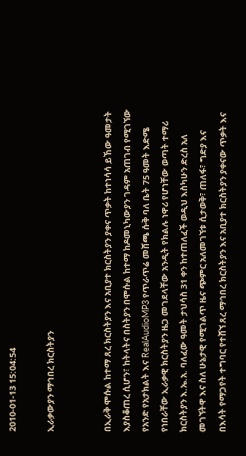2010-01-13 15:04:54

ኢራቃውያን ማኅበረ ክርስትያን


በኢራቅ ሞሱል ከተማ ጸረ ክርስትያን እና አቢያተ ክርስትያን ያቀና ጥቃት ከተነሳሳ ይኸው ዓመታት እያስቆጠረ ሲሆን፣ ከትላትና በስትያን በሞሱል ከተማ ከዶመኒካውያን ገዳም አጠገብ የሚገኘው የአንድ የአታክልት እና RealAudioMP3 የጥራጥሬ መሸጫ ሱቅ ባለ ቤት 75 ዓመት እድሜ የነበራቸው ኢራቃዊ ክርስትያን ዜጋ መገደላቸው አንዲት የክልሉ ነዋሪ የሆነቸው ወጣት ተማሪ ክርስትያን እ.ኤ.አ. ባለፈው ዓመት ታህሳስ 31 ቀን ከተጠለፈች ወዲህ እስካሁን ድረስ አለ መገኘትዋ እና ስለ ሁኔታዊ የሚገልጥ ዜና ጭምር አለመገኘቱ ሲታወቅ፣ ጠለፋ፣ ግድያ እና በእሳት የማጋየት ተግባር የተሸኘ ጸረ ማኅበረ ክርስትያን እና አቢያተ ክርስትያን ያቀናው ጥቃት እና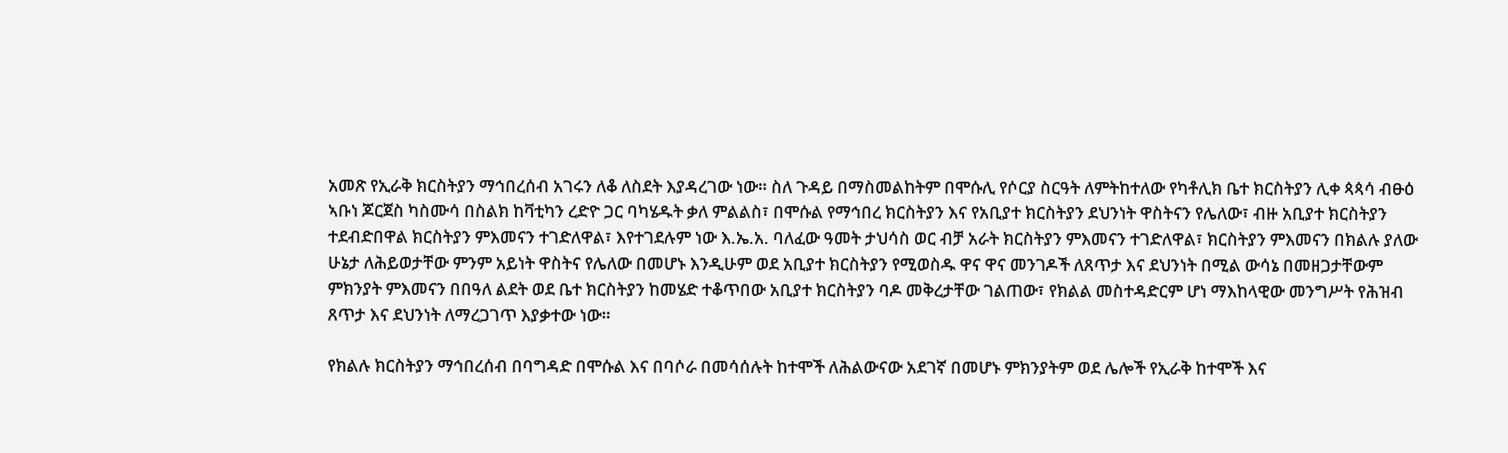አመጽ የኢራቅ ክርስትያን ማኅበረሰብ አገሩን ለቆ ለስደት እያዳረገው ነው። ስለ ጉዳይ በማስመልከትም በሞሱሊ የሶርያ ስርዓት ለምትከተለው የካቶሊክ ቤተ ክርስትያን ሊቀ ጳጳሳ ብፁዕ ኣቡነ ጆርጀስ ካስሙሳ በስልክ ከቫቲካን ረድዮ ጋር ባካሄዱት ቃለ ምልልስ፣ በሞሱል የማኅበረ ክርስትያን እና የአቢያተ ክርስትያን ደህንነት ዋስትናን የሌለው፣ ብዙ አቢያተ ክርስትያን ተደብድበዋል ክርስትያን ምእመናን ተገድለዋል፣ እየተገደሉም ነው እ.ኤ.አ. ባለፈው ዓመት ታህሳስ ወር ብቻ አራት ክርስትያን ምእመናን ተገድለዋል፣ ክርስትያን ምእመናን በክልሉ ያለው ሁኔታ ለሕይወታቸው ምንም አይነት ዋስትና የሌለው በመሆኑ እንዲሁም ወደ አቢያተ ክርስትያን የሚወስዱ ዋና ዋና መንገዶች ለጸጥታ እና ደህንነት በሚል ውሳኔ በመዘጋታቸውም ምክንያት ምእመናን በበዓለ ልደት ወደ ቤተ ክርስትያን ከመሄድ ተቆጥበው አቢያተ ክርስትያን ባዶ መቅረታቸው ገልጠው፣ የክልል መስተዳድርም ሆነ ማእከላዊው መንግሥት የሕዝብ ጸጥታ እና ደህንነት ለማረጋገጥ እያቃተው ነው።

የክልሉ ክርስትያን ማኅበረሰብ በባግዳድ በሞሱል እና በባሶራ በመሳሰሉት ከተሞች ለሕልውናው አደገኛ በመሆኑ ምክንያትም ወደ ሌሎች የኢራቅ ከተሞች እና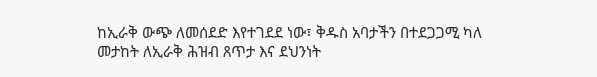ከኢራቅ ውጭ ለመሰደድ እየተገደደ ነው፣ ቅዱስ አባታችን በተደጋጋሚ ካለ መታከት ለኢራቅ ሕዝብ ጸጥታ እና ደህንነት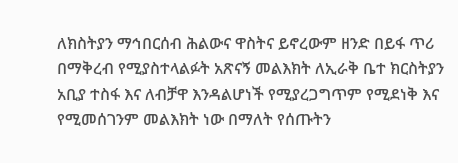ለክስትያን ማኅበርሰብ ሕልውና ዋስትና ይኖረውም ዘንድ በይፋ ጥሪ በማቅረብ የሚያስተላልፉት አጽናኝ መልእክት ለኢራቅ ቤተ ክርስትያን አቢያ ተስፋ እና ለብቻዋ እንዳልሆነች የሚያረጋግጥም የሚደነቅ እና የሚመሰገንም መልእክት ነው በማለት የሰጡትን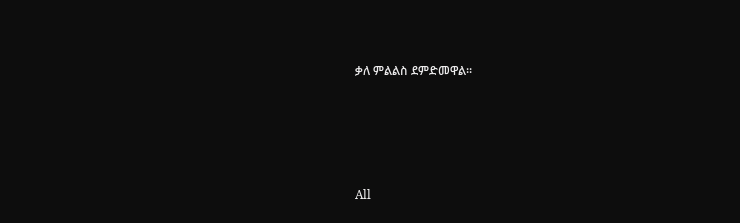ቃለ ምልልስ ደምድመዋል።







All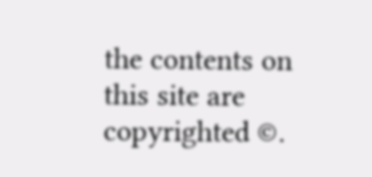the contents on this site are copyrighted ©.